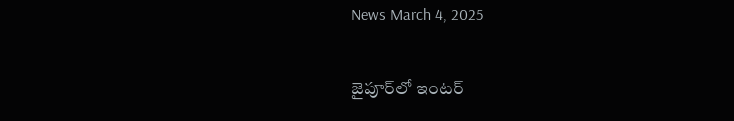News March 4, 2025

జైపూర్‌లో ఇంటర్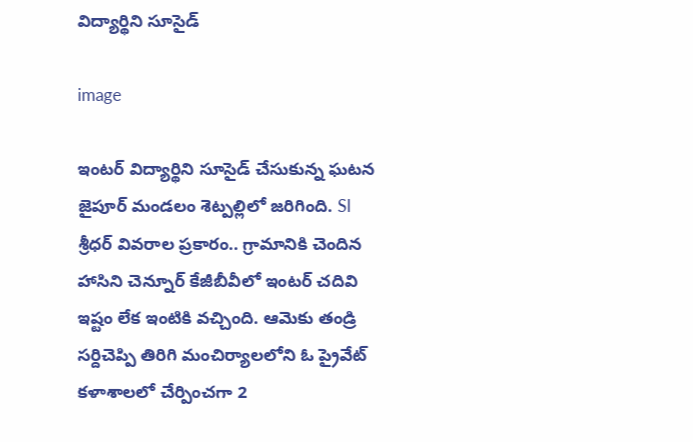విద్యార్థిని సూసైడ్

image

ఇంటర్ విద్యార్థిని సూసైడ్ చేసుకున్న ఘటన జైపూర్ మండలం శెట్పల్లిలో జరిగింది. SI శ్రీధర్ వివరాల ప్రకారం.. గ్రామానికి చెందిన హాసిని చెన్నూర్ కేజీబీవీలో ఇంటర్ చదివి ఇష్టం లేక ఇంటికి వచ్చింది. ఆమెకు తండ్రి సర్దిచెప్పి తిరిగి మంచిర్యాలలోని ఓ ప్రైవేట్ కళాశాలలో చేర్పించగా 2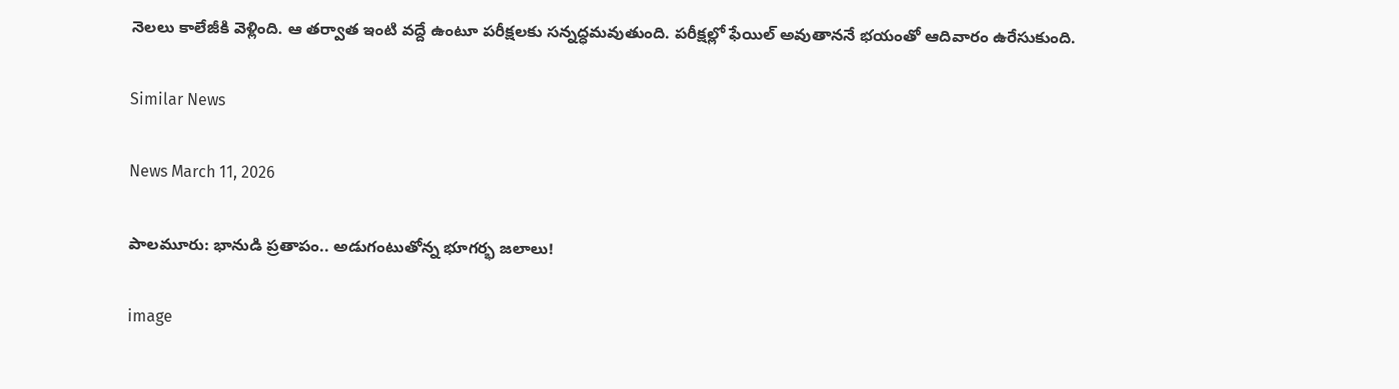నెలలు కాలేజీకి వెళ్లింది. ఆ తర్వాత ఇంటి వద్దే ఉంటూ పరీక్షలకు సన్నద్ధమవుతుంది. పరీక్షల్లో ఫేయిల్ అవుతాననే భయంతో ఆదివారం ఉరేసుకుంది.

Similar News

News March 11, 2026

పాలమూరు: భానుడి ప్రతాపం.. అడుగంటుతోన్న భూగర్భ జలాలు!

image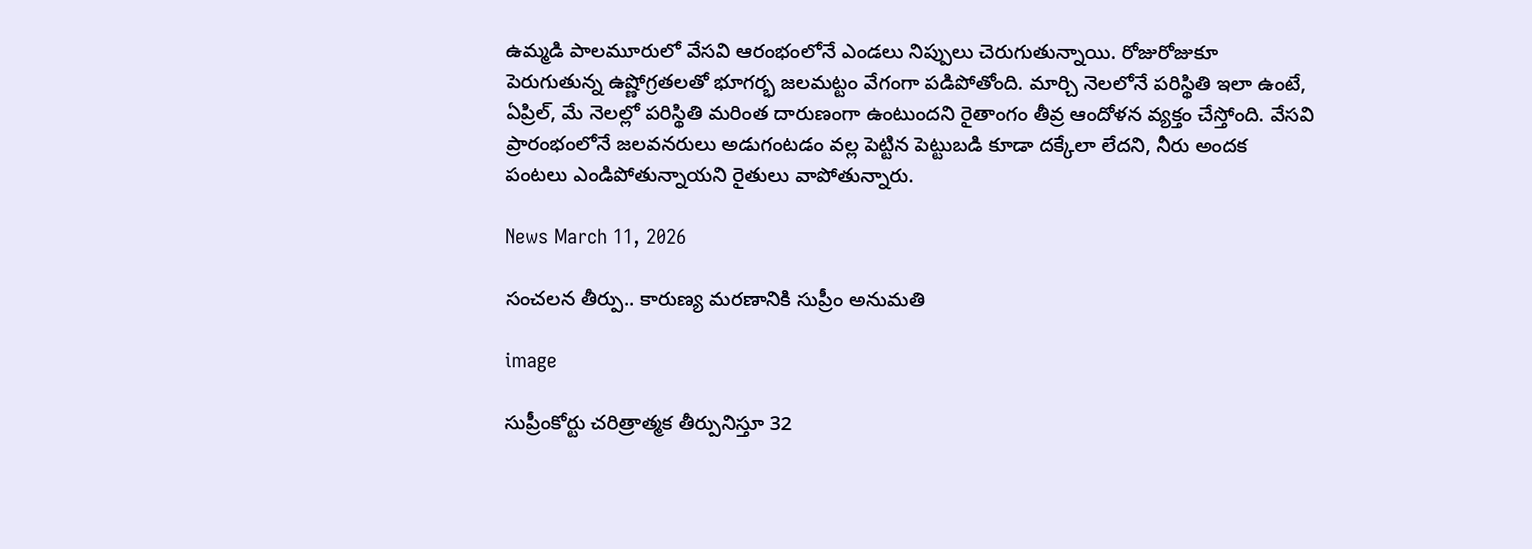ఉమ్మడి పాలమూరులో వేసవి ఆరంభంలోనే ఎండలు నిప్పులు చెరుగుతున్నాయి. రోజురోజుకూ పెరుగుతున్న ఉష్ణోగ్రతలతో భూగర్భ జలమట్టం వేగంగా పడిపోతోంది. మార్చి నెలలోనే పరిస్థితి ఇలా ఉంటే, ఏప్రిల్, మే నెలల్లో పరిస్థితి మరింత దారుణంగా ఉంటుందని రైతాంగం తీవ్ర ఆందోళన వ్యక్తం చేస్తోంది. వేసవి ప్రారంభంలోనే జలవనరులు అడుగంటడం వల్ల పెట్టిన పెట్టుబడి కూడా దక్కేలా లేదని, నీరు అందక పంటలు ఎండిపోతున్నాయని రైతులు వాపోతున్నారు.

News March 11, 2026

సంచలన తీర్పు.. కారుణ్య మరణానికి సుప్రీం అనుమతి

image

సుప్రీంకోర్టు చరిత్రాత్మక తీర్పునిస్తూ 32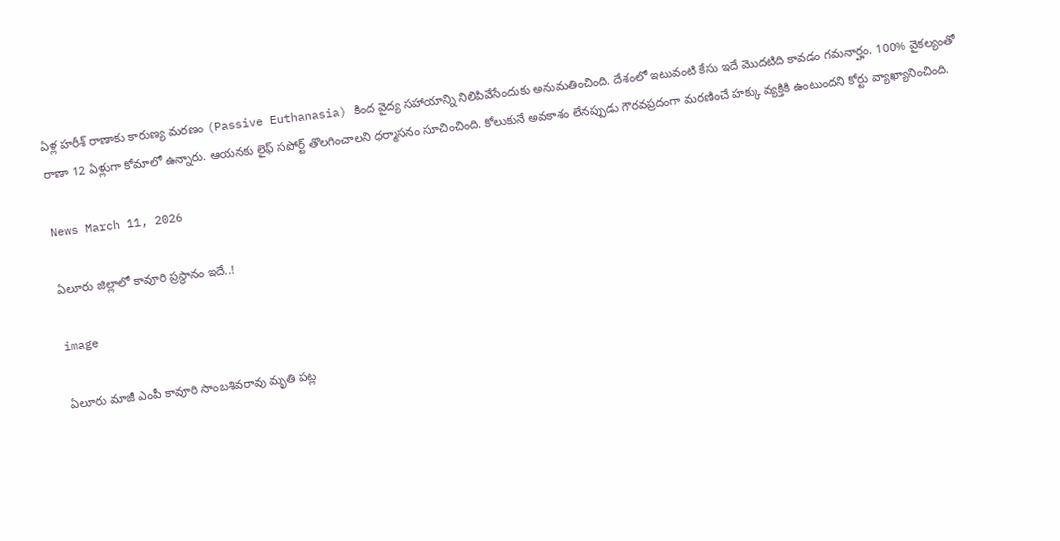ఏళ్ల హరీశ్ రాణాకు కారుణ్య మరణం (Passive Euthanasia) కింద వైద్య సహాయాన్ని నిలిపివేసేందుకు అనుమతించింది. దేశంలో ఇటువంటి కేసు ఇదే మొదటిది కావడం గమనార్హం. 100% వైకల్యంతో రాణా 12 ఏళ్లుగా కోమాలో ఉన్నారు. ఆయనకు లైఫ్ సపోర్ట్ తొలగించాలని ధర్మాసనం సూచించింది. కోలుకునే అవకాశం లేనప్పుడు గౌరవప్రదంగా మరణించే హక్కు వ్యక్తికి ఉంటుందని కోర్టు వ్యాఖ్యానించింది.

News March 11, 2026

ఏలూరు జిల్లాలో కావూరి ప్రస్థానం ఇదే..!

image

ఏలూరు మాజీ ఎంపీ కావూరి సాంబశివరావు మృతి పట్ల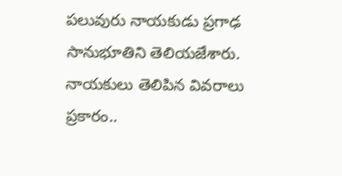పలువురు నాయకుడు ప్రగాఢ సానుభూతిని తెలియజేశారు. నాయకులు తెలిపిన వివరాలు ప్రకారం..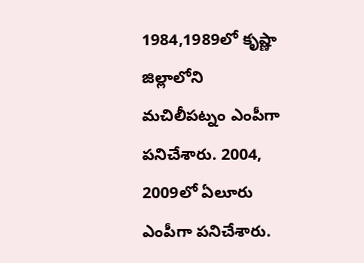1984,1989లో కృష్ణా జిల్లాలోని మచిలీపట్నం ఎంపీగా పనిచేశారు. 2004, 2009లో ఏలూరు ఎంపీగా పనిచేశారు.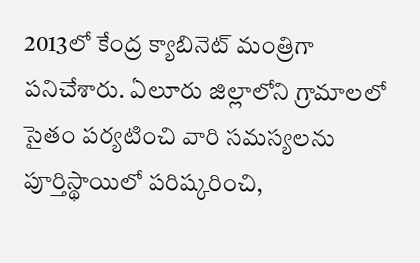2013లో కేంద్ర క్యాబినెట్ మంత్రిగా పనిచేశారు. ఏలూరు జిల్లాలోని గ్రామాలలో సైతం పర్యటించి వారి సమస్యలను పూర్తిస్థాయిలో పరిష్కరించి,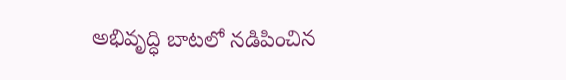అభివృద్ధి బాటలో నడిపించిన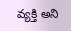వ్యక్తి అని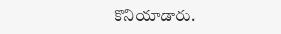కొనియాడారు.